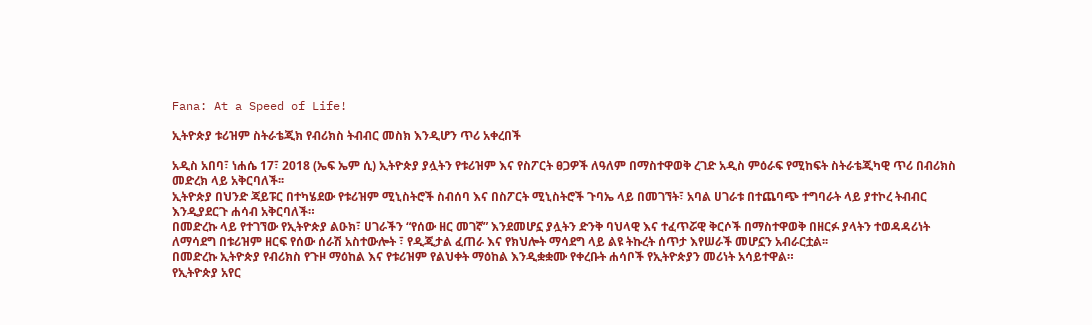Fana: At a Speed of Life!

ኢትዮጵያ ቱሪዝም ስትራቴጂክ የብሪክስ ትብብር መስክ እንዲሆን ጥሪ አቀረበች

አዲስ አበባ፣ ነሐሴ 17፣ 2018 (ኤፍ ኤም ሲ) ኢትዮጵያ ያሏትን የቱሪዝም እና የስፖርት ፀጋዎች ለዓለም በማስተዋወቅ ረገድ አዲስ ምዕራፍ የሚከፍት ስትራቴጂካዊ ጥሪ በብሪክስ መድረክ ላይ አቅርባለች፡፡
ኢትዮጵያ በህንድ ጃይፑር በተካሄደው የቱሪዝም ሚኒስትሮች ስብሰባ እና በስፖርት ሚኒስትሮች ጉባኤ ላይ በመገኘት፣ አባል ሀገራቱ በተጨባጭ ተግባራት ላይ ያተኮረ ትብብር እንዲያደርጉ ሐሳብ አቅርባለች።
በመድረኩ ላይ የተገኘው የኢትዮጵያ ልዑክ፣ ሀገራችን “የሰው ዘር መገኛ” እንደመሆኗ ያሏትን ድንቅ ባህላዊ እና ተፈጥሯዊ ቅርሶች በማስተዋወቅ በዘርፉ ያላትን ተወዳዳሪነት ለማሳደግ በቱሪዝም ዘርፍ የሰው ሰራሽ አስተውሎት ፣ የዲጂታል ፈጠራ እና የክህሎት ማሳደግ ላይ ልዩ ትኩረት ሰጥታ እየሠራች መሆኗን አብራርቷል፡፡
በመድረኩ ኢትዮጵያ የብሪክስ የጉዞ ማዕከል እና የቱሪዝም የልህቀት ማዕከል እንዲቋቋሙ የቀረቡት ሐሳቦች የኢትዮጵያን መሪነት አሳይተዋል።
የኢትዮጵያ አየር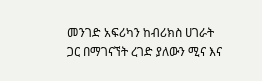መንገድ አፍሪካን ከብሪክስ ሀገራት ጋር በማገናኘት ረገድ ያለውን ሚና እና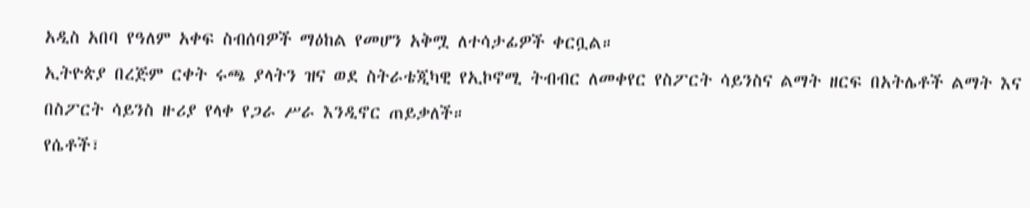አዲስ አበባ የዓለም አቀፍ ስብሰባዎች ማዕከል የመሆን አቅሟ ለተሳታፊዎች ቀርቧል።
ኢትዮጵያ በረጅም ርቀት ሩጫ ያላትን ዝና ወደ ስትራቴጂካዊ የኢኮኖሚ ትብብር ለመቀየር የስፖርት ሳይንስና ልማት ዘርፍ በአትሌቶች ልማት እና በስፖርት ሳይንስ ዙሪያ የላቀ የጋራ ሥራ እንዲኖር ጠይቃለች።
የሴቶች፣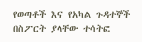የወጣቶች እና የአካል ጉዳተኞች በስፖርት ያላቸው ተሳትፎ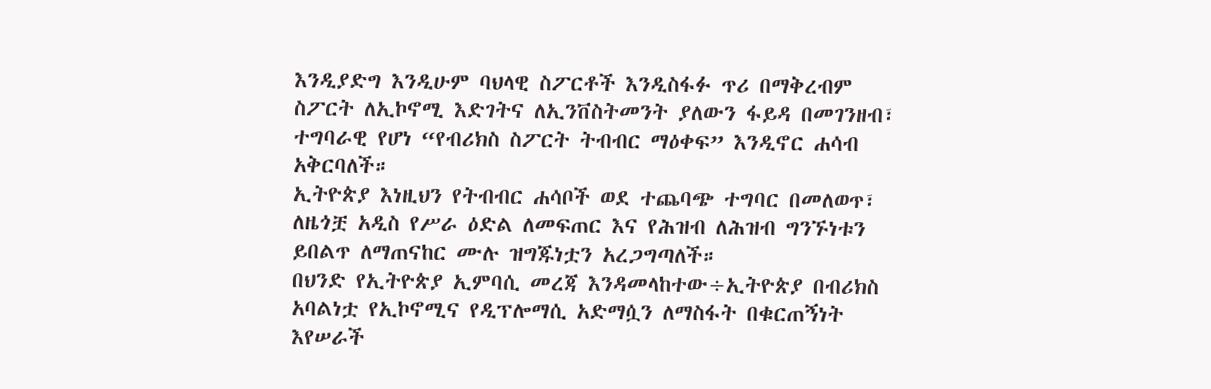እንዲያድግ እንዲሁም ባህላዊ ስፖርቶች እንዲስፋፉ ጥሪ በማቅረብም ስፖርት ለኢኮኖሚ እድገትና ለኢንቨስትመንት ያለውን ፋይዳ በመገንዘብ፣ ተግባራዊ የሆነ “የብሪክስ ስፖርት ትብብር ማዕቀፍ” እንዲኖር ሐሳብ አቅርባለች።
ኢትዮጵያ እነዚህን የትብብር ሐሳቦች ወደ ተጨባጭ ተግባር በመለወጥ፣ ለዜጎቿ አዲስ የሥራ ዕድል ለመፍጠር እና የሕዝብ ለሕዝብ ግንኙነቱን ይበልጥ ለማጠናከር ሙሉ ዝግጁነቷን አረጋግጣለች።
በህንድ የኢትዮጵያ ኢምባሲ መረጃ እንዳመላከተው÷ኢትዮጵያ በብሪክስ አባልነቷ የኢኮኖሚና የዲፕሎማሲ አድማሷን ለማስፋት በቁርጠኝነት እየሠራች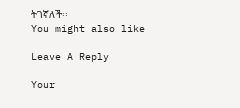ትገኛለች፡፡
You might also like

Leave A Reply

Your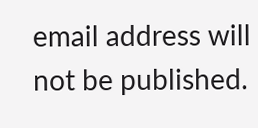email address will not be published.